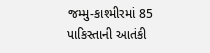જમ્મુ-કાશ્મીરમાં 85 પાકિસ્તાની આતંકી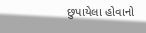છુપાયેલા હોવાનો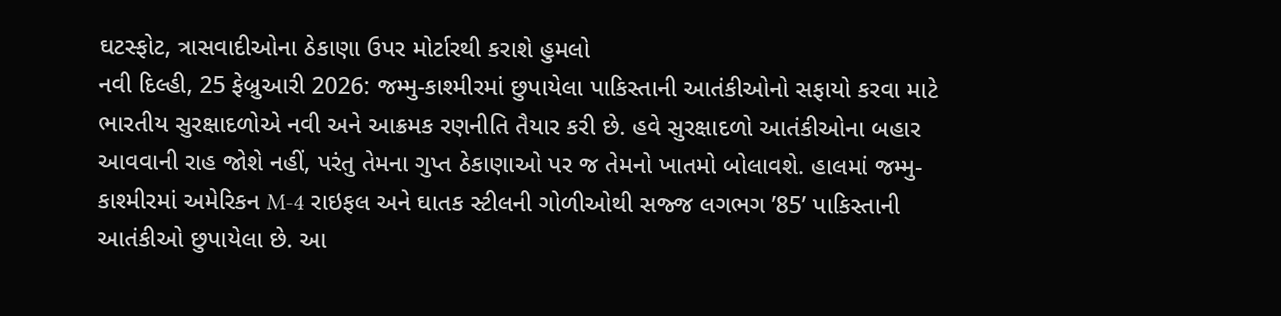ઘટસ્ફોટ, ત્રાસવાદીઓના ઠેકાણા ઉપર મોર્ટારથી કરાશે હુમલો
નવી દિલ્હી, 25 ફેબ્રુઆરી 2026: જમ્મુ-કાશ્મીરમાં છુપાયેલા પાકિસ્તાની આતંકીઓનો સફાયો કરવા માટે ભારતીય સુરક્ષાદળોએ નવી અને આક્રમક રણનીતિ તૈયાર કરી છે. હવે સુરક્ષાદળો આતંકીઓના બહાર આવવાની રાહ જોશે નહીં, પરંતુ તેમના ગુપ્ત ઠેકાણાઓ પર જ તેમનો ખાતમો બોલાવશે. હાલમાં જમ્મુ-કાશ્મીરમાં અમેરિકન M-4 રાઇફલ અને ઘાતક સ્ટીલની ગોળીઓથી સજ્જ લગભગ ’85’ પાકિસ્તાની આતંકીઓ છુપાયેલા છે. આ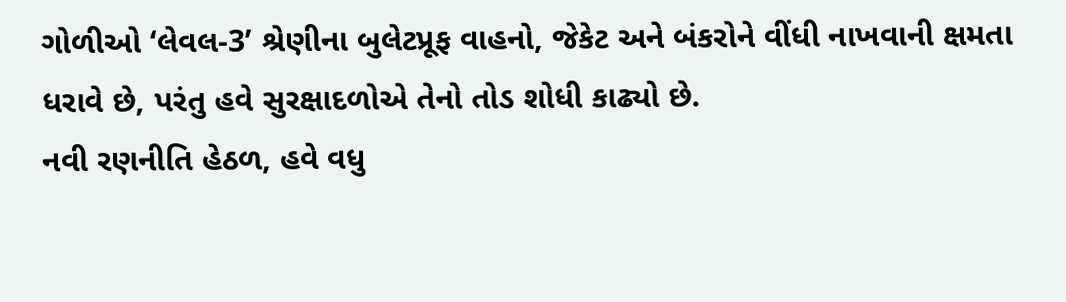ગોળીઓ ‘લેવલ-3’ શ્રેણીના બુલેટપ્રૂફ વાહનો, જેકેટ અને બંકરોને વીંધી નાખવાની ક્ષમતા ધરાવે છે, પરંતુ હવે સુરક્ષાદળોએ તેનો તોડ શોધી કાઢ્યો છે.
નવી રણનીતિ હેઠળ, હવે વધુ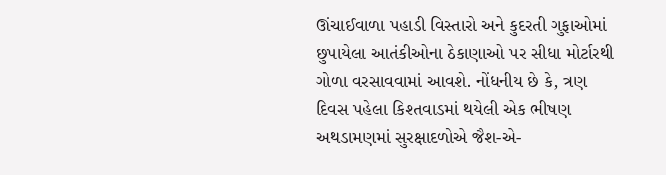ઊંચાઈવાળા પહાડી વિસ્તારો અને કુદરતી ગુફાઓમાં છુપાયેલા આતંકીઓના ઠેકાણાઓ પર સીધા મોર્ટારથી ગોળા વરસાવવામાં આવશે. નોંધનીય છે કે, ત્રણ દિવસ પહેલા કિશ્તવાડમાં થયેલી એક ભીષણ અથડામણમાં સુરક્ષાદળોએ જૈશ-એ-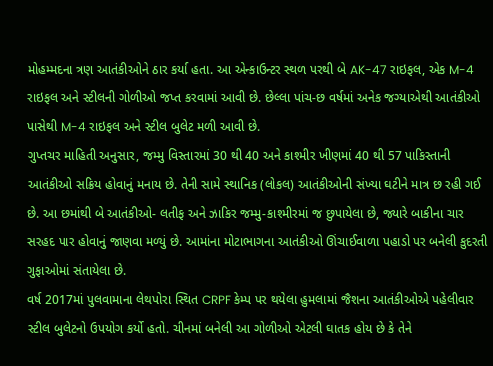મોહમ્મદના ત્રણ આતંકીઓને ઠાર કર્યા હતા. આ એન્કાઉન્ટર સ્થળ પરથી બે AK-47 રાઇફલ, એક M-4 રાઇફલ અને સ્ટીલની ગોળીઓ જપ્ત કરવામાં આવી છે. છેલ્લા પાંચ-છ વર્ષમાં અનેક જગ્યાએથી આતંકીઓ પાસેથી M-4 રાઇફલ અને સ્ટીલ બુલેટ મળી આવી છે.
ગુપ્તચર માહિતી અનુસાર, જમ્મુ વિસ્તારમાં 30 થી 40 અને કાશ્મીર ખીણમાં 40 થી 57 પાકિસ્તાની આતંકીઓ સક્રિય હોવાનું મનાય છે. તેની સામે સ્થાનિક (લોકલ) આતંકીઓની સંખ્યા ઘટીને માત્ર છ રહી ગઈ છે. આ છમાંથી બે આતંકીઓ- લતીફ અને ઝાકિર જમ્મુ-કાશ્મીરમાં જ છુપાયેલા છે, જ્યારે બાકીના ચાર સરહદ પાર હોવાનું જાણવા મળ્યું છે. આમાંના મોટાભાગના આતંકીઓ ઊંચાઈવાળા પહાડો પર બનેલી કુદરતી ગુફાઓમાં સંતાયેલા છે.
વર્ષ 2017માં પુલવામાના લેથપોરા સ્થિત CRPF કેમ્પ પર થયેલા હુમલામાં જૈશના આતંકીઓએ પહેલીવાર સ્ટીલ બુલેટનો ઉપયોગ કર્યો હતો. ચીનમાં બનેલી આ ગોળીઓ એટલી ઘાતક હોય છે કે તેને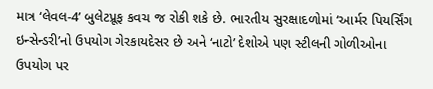માત્ર ‘લેવલ-4’ બુલેટપ્રૂફ કવચ જ રોકી શકે છે. ભારતીય સુરક્ષાદળોમાં ‘આર્મર પિયર્સિંગ ઇન્સેન્ડરી’નો ઉપયોગ ગેરકાયદેસર છે અને ‘નાટો’ દેશોએ પણ સ્ટીલની ગોળીઓના ઉપયોગ પર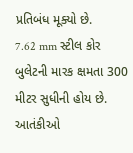પ્રતિબંધ મૂક્યો છે.
7.62 mm સ્ટીલ કોર બુલેટની મારક ક્ષમતા 300 મીટર સુધીની હોય છે. આતંકીઓ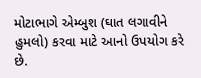મોટાભાગે એમ્બુશ (ઘાત લગાવીને હુમલો) કરવા માટે આનો ઉપયોગ કરે છે.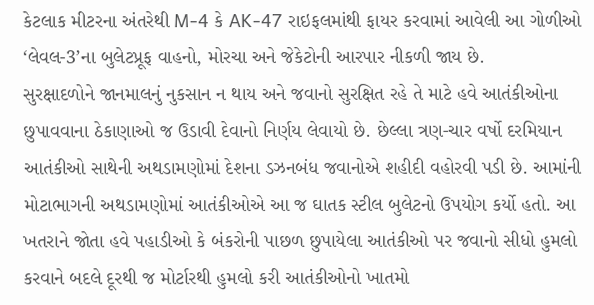કેટલાક મીટરના અંતરેથી M-4 કે AK-47 રાઇફલમાંથી ફાયર કરવામાં આવેલી આ ગોળીઓ ‘લેવલ-3’ના બુલેટપ્રૂફ વાહનો, મોરચા અને જેકેટોની આરપાર નીકળી જાય છે.
સુરક્ષાદળોને જાનમાલનું નુકસાન ન થાય અને જવાનો સુરક્ષિત રહે તે માટે હવે આતંકીઓના છુપાવવાના ઠેકાણાઓ જ ઉડાવી દેવાનો નિર્ણય લેવાયો છે. છેલ્લા ત્રણ-ચાર વર્ષો દરમિયાન આતંકીઓ સાથેની અથડામણોમાં દેશના ડઝનબંધ જવાનોએ શહીદી વહોરવી પડી છે. આમાંની મોટાભાગની અથડામણોમાં આતંકીઓએ આ જ ઘાતક સ્ટીલ બુલેટનો ઉપયોગ કર્યો હતો. આ ખતરાને જોતા હવે પહાડીઓ કે બંકરોની પાછળ છુપાયેલા આતંકીઓ પર જવાનો સીધો હુમલો કરવાને બદલે દૂરથી જ મોર્ટારથી હુમલો કરી આતંકીઓનો ખાતમો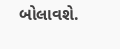બોલાવશે.